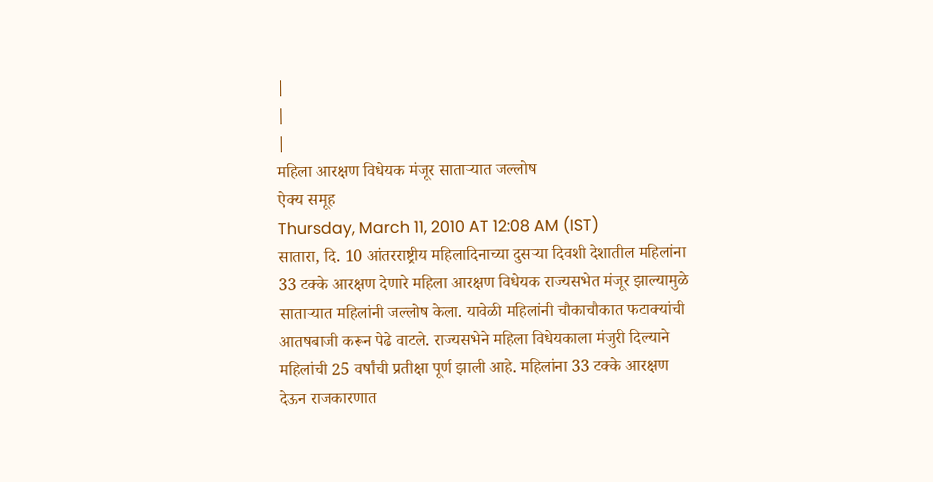|
|
|
महिला आरक्षण विधेयक मंजूर साताऱ्यात जल्लोष
ऐक्य समूह
Thursday, March 11, 2010 AT 12:08 AM (IST)
सातारा, दि. 10 आंतरराष्ट्रीय महिलादिनाच्या दुसऱ्या दिवशी देशातील महिलांना 33 टक्के आरक्षण देणारे महिला आरक्षण विधेयक राज्यसभेत मंजूर झाल्यामुळे साताऱ्यात महिलांनी जल्लोष केला. यावेळी महिलांनी चौकाचौकात फटाक्यांची आतषबाजी करून पेढे वाटले. राज्यसभेने महिला विधेयकाला मंजुरी दिल्याने महिलांची 25 वर्षांची प्रतीक्षा पूर्ण झाली आहे. महिलांना 33 टक्के आरक्षण देऊन राजकारणात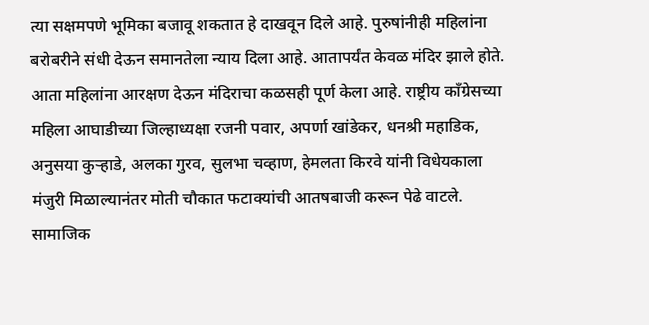त्या सक्षमपणे भूमिका बजावू शकतात हे दाखवून दिले आहे. पुरुषांनीही महिलांना बरोबरीने संधी देऊन समानतेला न्याय दिला आहे. आतापर्यंत केवळ मंदिर झाले होते. आता महिलांना आरक्षण देऊन मंदिराचा कळसही पूर्ण केला आहे. राष्ट्रीय कॉंग्रेसच्या महिला आघाडीच्या जिल्हाध्यक्षा रजनी पवार, अपर्णा खांडेकर, धनश्री महाडिक, अनुसया कुऱ्हाडे, अलका गुरव, सुलभा चव्हाण, हेमलता किरवे यांनी विधेयकाला मंजुरी मिळाल्यानंतर मोती चौकात फटाक्यांची आतषबाजी करून पेढे वाटले. सामाजिक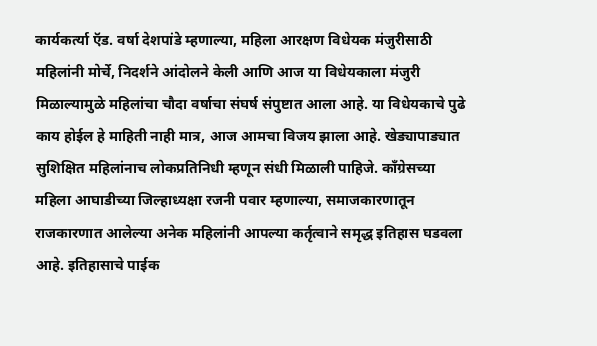कार्यकर्त्या ऍड. वर्षा देशपांडे म्हणाल्या, महिला आरक्षण विधेयक मंजुरीसाठी महिलांनी मोर्चे, निदर्शने आंदोलने केली आणि आज या विधेयकाला मंजुरी मिळाल्यामुळे महिलांचा चौदा वर्षाचा संघर्ष संपुष्टात आला आहे. या विधेयकाचे पुढे काय होईल हे माहिती नाही मात्र, आज आमचा विजय झाला आहे. खेड्यापाड्यात सुशिक्षित महिलांनाच लोकप्रतिनिधी म्हणून संधी मिळाली पाहिजे. कॉंग्रेसच्या महिला आघाडीच्या जिल्हाध्यक्षा रजनी पवार म्हणाल्या, समाजकारणातून राजकारणात आलेल्या अनेक महिलांनी आपल्या कर्तृत्वाने समृद्ध इतिहास घडवला आहे. इतिहासाचे पाईक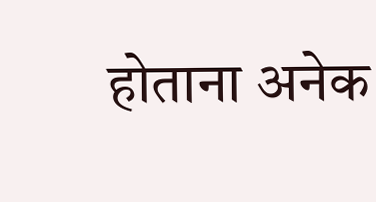होताना अनेक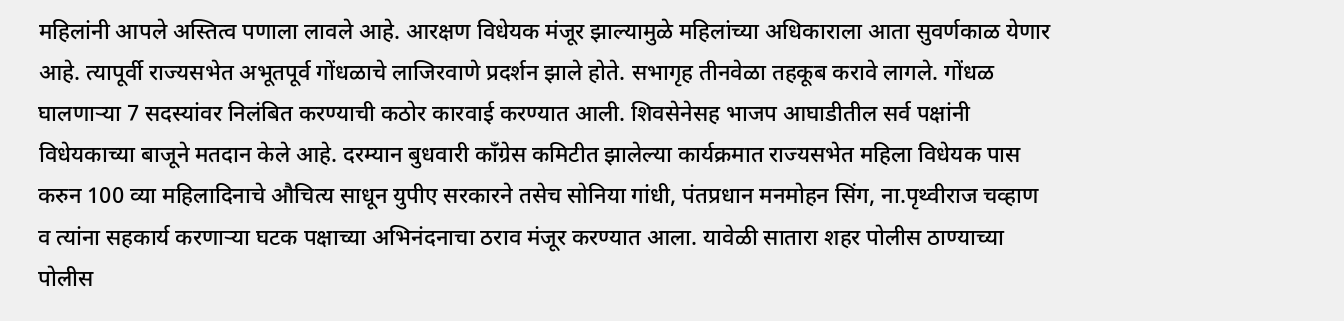महिलांनी आपले अस्तित्व पणाला लावले आहे. आरक्षण विधेयक मंजूर झाल्यामुळे महिलांच्या अधिकाराला आता सुवर्णकाळ येणार आहे. त्यापूर्वी राज्यसभेत अभूतपूर्व गोंधळाचे लाजिरवाणे प्रदर्शन झाले होते. सभागृह तीनवेळा तहकूब करावे लागले. गोंधळ घालणाऱ्या 7 सदस्यांवर निलंबित करण्याची कठोर कारवाई करण्यात आली. शिवसेनेसह भाजप आघाडीतील सर्व पक्षांनी विधेयकाच्या बाजूने मतदान केले आहे. दरम्यान बुधवारी कॉंग्रेस कमिटीत झालेल्या कार्यक्रमात राज्यसभेत महिला विधेयक पास करुन 100 व्या महिलादिनाचे औचित्य साधून युपीए सरकारने तसेच सोनिया गांधी, पंतप्रधान मनमोहन सिंग, ना.पृथ्वीराज चव्हाण व त्यांना सहकार्य करणाऱ्या घटक पक्षाच्या अभिनंदनाचा ठराव मंजूर करण्यात आला. यावेळी सातारा शहर पोलीस ठाण्याच्या पोलीस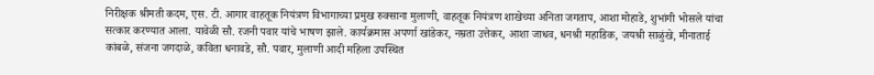निरीक्षक श्रीमती कदम, एस. टी. आगार वाहतूक नियंत्रण विभागाच्या प्रमुख रुक्साना मुलाणी, वाहतूक नियंत्रण शाखेच्या अनिता जगताप, आशा मोहाडे, शुभांगी भोसले यांचा सत्कार करण्यात आला. यावेळी सौ. रजनी पवार यांचे भाषण झाले. कार्यक्रमास अपर्णा खांडेकर, नम्रता उत्तेकर, आशा जाधव, धनश्री महाडिक, जयश्री साळुंखे, मीनाताई कांबळे, संजना जगदाळे, कविता धनावडे, सौ. पवार, मुलाणी आदी महिला उपस्थित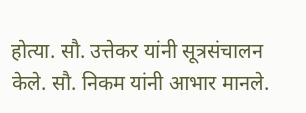होत्या. सौ. उत्तेकर यांनी सूत्रसंचालन केले. सौ. निकम यांनी आभार मानले.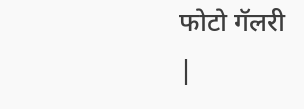फोटो गॅलरी
|